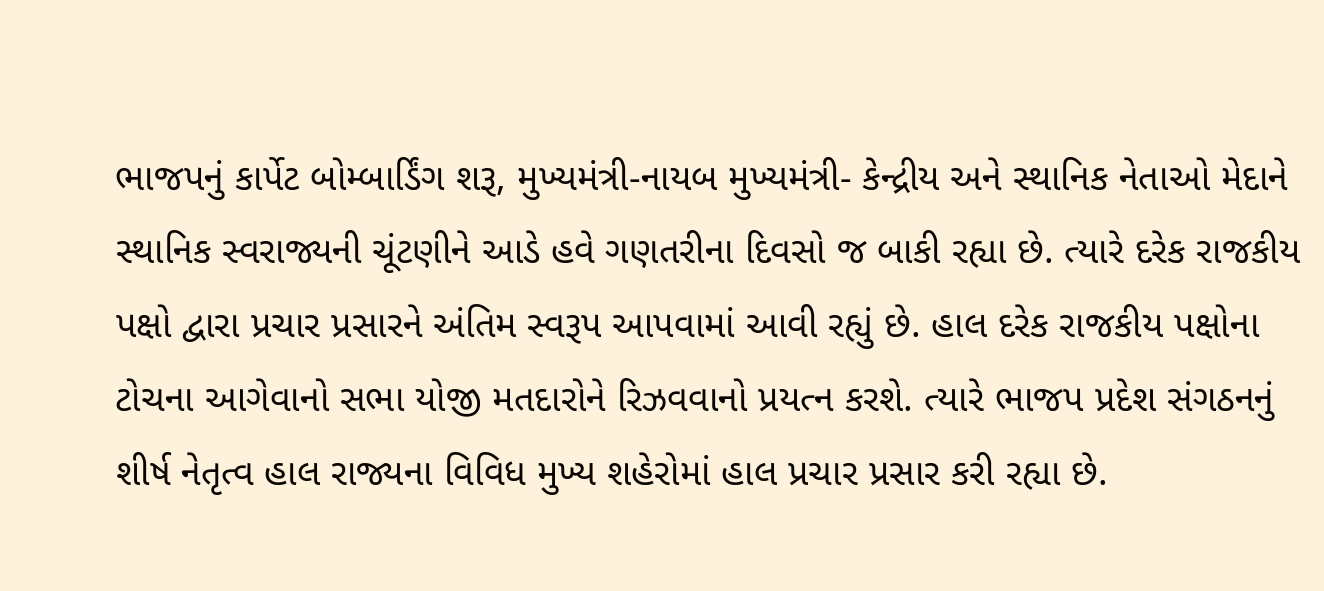ભાજપનું કાર્પેટ બોમ્બાર્ડિંગ શરૂ, મુખ્યમંત્રી-નાયબ મુખ્યમંત્રી- કેન્દ્રીય અને સ્થાનિક નેતાઓ મેદાને
સ્થાનિક સ્વરાજ્યની ચૂંટણીને આડે હવે ગણતરીના દિવસો જ બાકી રહ્યા છે. ત્યારે દરેક રાજકીય પક્ષો દ્વારા પ્રચાર પ્રસારને અંતિમ સ્વરૂપ આપવામાં આવી રહ્યું છે. હાલ દરેક રાજકીય પક્ષોના ટોચના આગેવાનો સભા યોજી મતદારોને રિઝવવાનો પ્રયત્ન કરશે. ત્યારે ભાજપ પ્રદેશ સંગઠનનું શીર્ષ નેતૃત્વ હાલ રાજ્યના વિવિધ મુખ્ય શહેરોમાં હાલ પ્રચાર પ્રસાર કરી રહ્યા છે.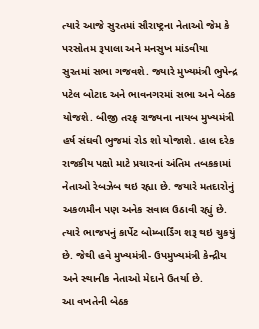ત્યારે આજે સુરતમાં સૌરાષ્ટ્રના નેતાઓ જેમ કે પરસોતમ રૂપાલા અને મનસુખ માંડવીયા સુરતમાં સભા ગજવશે. જ્યારે મુખ્યમંત્રી ભુપેન્દ્ર પટેલ બોટાદ અને ભાવનગરમાં સભા અને બેઠક યોજશે. બીજી તરફ રાજ્યના નાયબ મુખ્યમંત્રી હર્ષ સંઘવી ભુજમાં રોડ શો યોજાશે. હાલ દરેક રાજકીય પક્ષો માટે પ્રચારનાં અંતિમ તબકકામાં નેતાઓ રેબઝેબ થઇ રહ્યા છે. જયારે મતદારોનું અકળમૌન પણ અનેક સવાલ ઉઠાવી રહ્યું છે. ત્યારે ભાજપનું કાર્પેટ બોમ્બાર્ડિંગ શરૂ થઇ ચુકયું છે. જેથી હવે મુખ્યમંત્રી- ઉપમુખ્યમંત્રી કેન્દ્રીય અને સ્થાનીક નેતાઓ મેદાને ઉતર્યા છે.
આ વખતેની બેઠક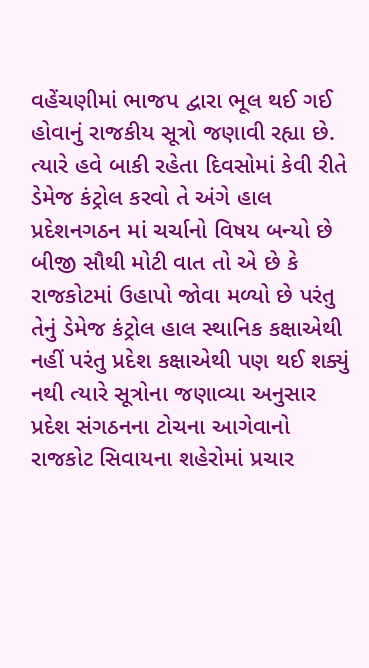વહેંચણીમાં ભાજપ દ્વારા ભૂલ થઈ ગઈ હોવાનું રાજકીય સૂત્રો જણાવી રહ્યા છે. ત્યારે હવે બાકી રહેતા દિવસોમાં કેવી રીતે ડેમેજ કંટ્રોલ કરવો તે અંગે હાલ પ્રદેશનગઠન માં ચર્ચાનો વિષય બન્યો છે બીજી સૌથી મોટી વાત તો એ છે કે રાજકોટમાં ઉહાપો જોવા મળ્યો છે પરંતુ તેનું ડેમેજ કંટ્રોલ હાલ સ્થાનિક કક્ષાએથી નહીં પરંતુ પ્રદેશ કક્ષાએથી પણ થઈ શક્યું નથી ત્યારે સૂત્રોના જણાવ્યા અનુસાર પ્રદેશ સંગઠનના ટોચના આગેવાનો રાજકોટ સિવાયના શહેરોમાં પ્રચાર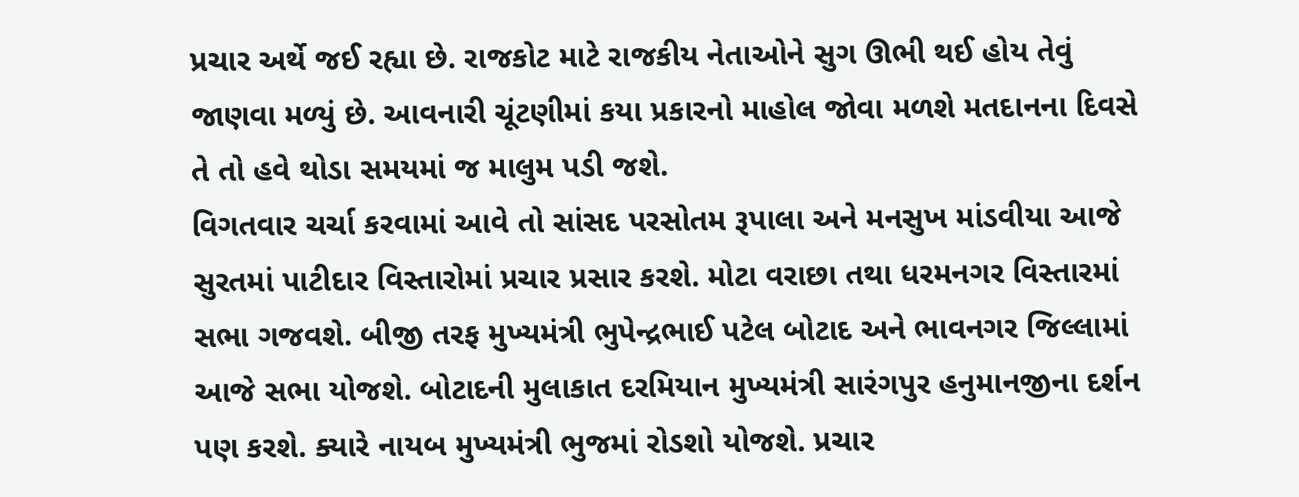પ્રચાર અર્થે જઈ રહ્યા છે. રાજકોટ માટે રાજકીય નેતાઓને સુગ ઊભી થઈ હોય તેવું જાણવા મળ્યું છે. આવનારી ચૂંટણીમાં કયા પ્રકારનો માહોલ જોવા મળશે મતદાનના દિવસે તે તો હવે થોડા સમયમાં જ માલુમ પડી જશે.
વિગતવાર ચર્ચા કરવામાં આવે તો સાંસદ પરસોતમ રૂપાલા અને મનસુખ માંડવીયા આજે સુરતમાં પાટીદાર વિસ્તારોમાં પ્રચાર પ્રસાર કરશે. મોટા વરાછા તથા ધરમનગર વિસ્તારમાં સભા ગજવશે. બીજી તરફ મુખ્યમંત્રી ભુપેન્દ્રભાઈ પટેલ બોટાદ અને ભાવનગર જિલ્લામાં આજે સભા યોજશે. બોટાદની મુલાકાત દરમિયાન મુખ્યમંત્રી સારંગપુર હનુમાનજીના દર્શન પણ કરશે. ક્યારે નાયબ મુખ્યમંત્રી ભુજમાં રોડશો યોજશે. પ્રચાર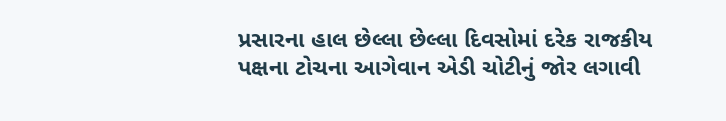પ્રસારના હાલ છેલ્લા છેલ્લા દિવસોમાં દરેક રાજકીય પક્ષના ટોચના આગેવાન એડી ચોટીનું જોર લગાવી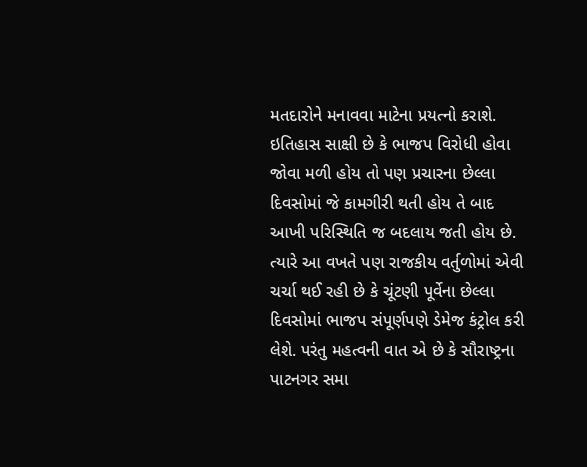મતદારોને મનાવવા માટેના પ્રયત્નો કરાશે.
ઇતિહાસ સાક્ષી છે કે ભાજપ વિરોધી હોવા જોવા મળી હોય તો પણ પ્રચારના છેલ્લા દિવસોમાં જે કામગીરી થતી હોય તે બાદ આખી પરિસ્થિતિ જ બદલાય જતી હોય છે. ત્યારે આ વખતે પણ રાજકીય વર્તુળોમાં એવી ચર્ચા થઈ રહી છે કે ચૂંટણી પૂર્વેના છેલ્લા દિવસોમાં ભાજપ સંપૂર્ણપણે ડેમેજ કંટ્રોલ કરી લેશે. પરંતુ મહત્વની વાત એ છે કે સૌરાષ્ટ્રના પાટનગર સમા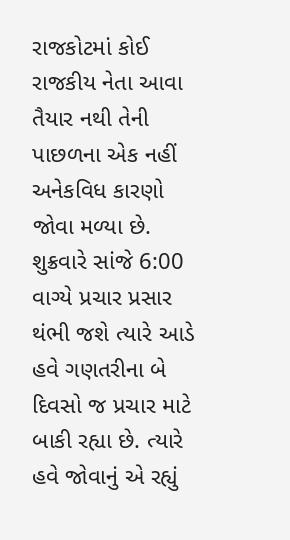રાજકોટમાં કોઈ રાજકીય નેતા આવા તૈયાર નથી તેની પાછળના એક નહીં અનેકવિધ કારણો જોવા મળ્યા છે. શુક્રવારે સાંજે 6:00 વાગ્યે પ્રચાર પ્રસાર થંભી જશે ત્યારે આડે હવે ગણતરીના બે દિવસો જ પ્રચાર માટે બાકી રહ્યા છે. ત્યારે હવે જોવાનું એ રહ્યું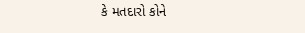કે મતદારો કોને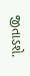જીતાડશે.